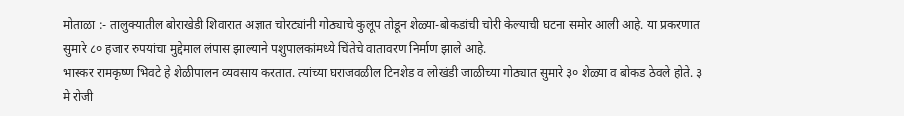मोताळा :- तालुक्यातील बोराखेडी शिवारात अज्ञात चोरट्यांनी गोठ्याचे कुलूप तोडून शेळ्या-बोकडांची चोरी केल्याची घटना समोर आली आहे. या प्रकरणात सुमारे ८० हजार रुपयांचा मुद्देमाल लंपास झाल्याने पशुपालकांमध्ये चिंतेचे वातावरण निर्माण झाले आहे.
भास्कर रामकृष्ण भिवटे हे शेळीपालन व्यवसाय करतात. त्यांच्या घराजवळील टिनशेड व लोखंडी जाळीच्या गोठ्यात सुमारे ३० शेळ्या व बोकड ठेवले होते. ३ मे रोजी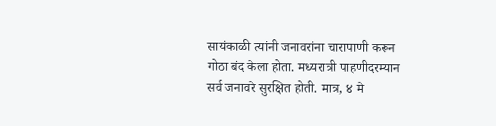सायंकाळी त्यांनी जनावरांना चारापाणी करून गोठा बंद केला होता. मध्यरात्री पाहणीदरम्यान सर्व जनावरे सुरक्षित होती. मात्र, ४ मे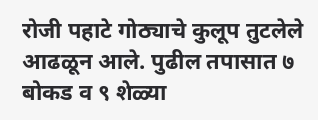रोजी पहाटे गोठ्याचे कुलूप तुटलेले आढळून आले. पुढील तपासात ७ बोकड व ९ शेळ्या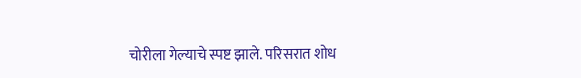चोरीला गेल्याचे स्पष्ट झाले. परिसरात शोध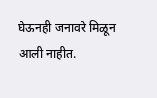घेऊनही जनावरे मिळून आली नाहीत.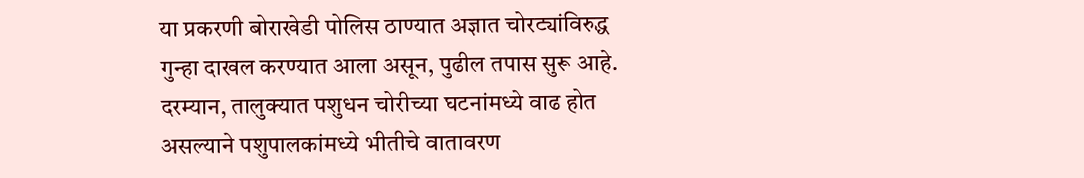या प्रकरणी बोराखेडी पोलिस ठाण्यात अज्ञात चोरट्यांविरुद्ध गुन्हा दाखल करण्यात आला असून, पुढील तपास सुरू आहे.
दरम्यान, तालुक्यात पशुधन चोरीच्या घटनांमध्ये वाढ होत असल्याने पशुपालकांमध्ये भीतीचे वातावरण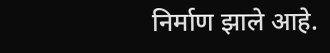निर्माण झाले आहे.